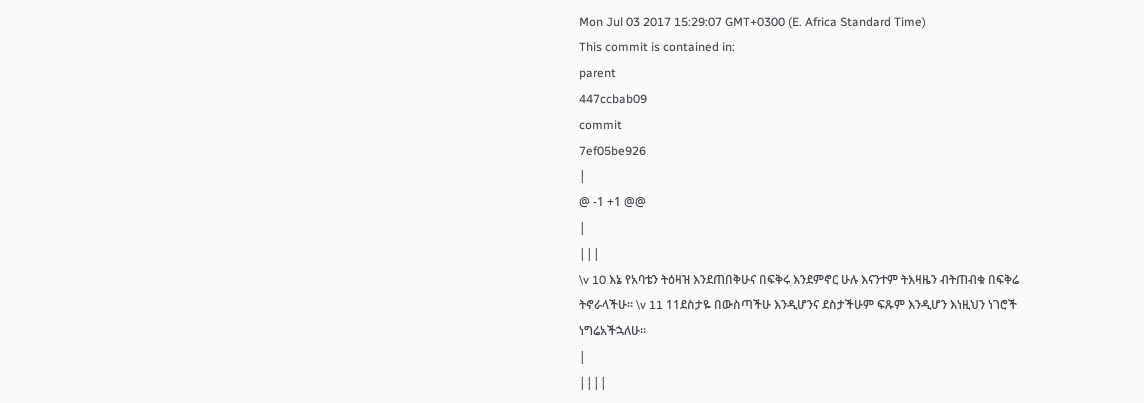Mon Jul 03 2017 15:29:07 GMT+0300 (E. Africa Standard Time)
This commit is contained in:
parent
447ccbab09
commit
7ef05be926
|
@ -1 +1 @@
|
|||
\v 10 እኔ የአባቴን ትዕዛዝ እንደጠበቅሁና በፍቅሩ እንደምኖር ሁሉ እናንተም ትእዛዜን ብትጠብቁ በፍቅሬ ትኖራላችሁ። \v 11 11ደስታዬ በውስጣችሁ እንዲሆንና ደስታችሁም ፍጹም እንዲሆን እነዚህን ነገሮች ነግሬአችኋለሁ።
|
||||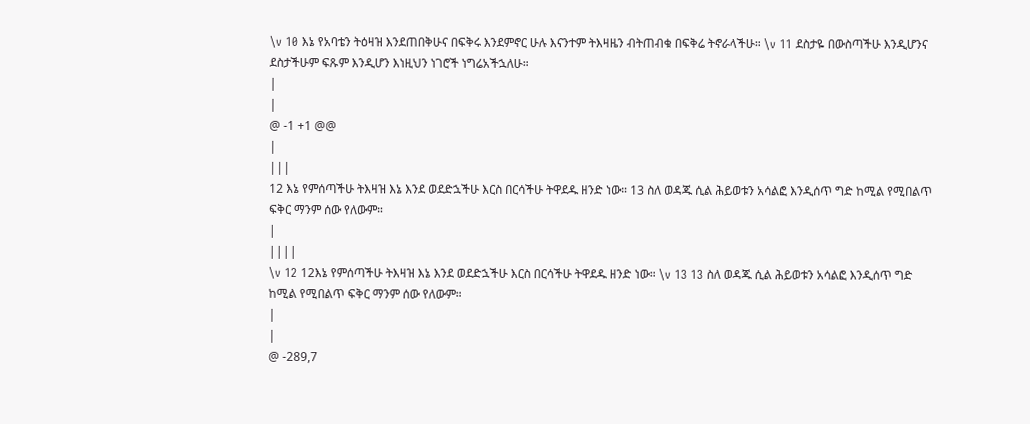\v 10 እኔ የአባቴን ትዕዛዝ እንደጠበቅሁና በፍቅሩ እንደምኖር ሁሉ እናንተም ትእዛዜን ብትጠብቁ በፍቅሬ ትኖራላችሁ። \v 11 ደስታዬ በውስጣችሁ እንዲሆንና ደስታችሁም ፍጹም እንዲሆን እነዚህን ነገሮች ነግሬአችኋለሁ።
|
|
@ -1 +1 @@
|
|||
12 እኔ የምሰጣችሁ ትእዛዝ እኔ እንደ ወደድኋችሁ እርስ በርሳችሁ ትዋደዱ ዘንድ ነው። 13 ስለ ወዳጁ ሲል ሕይወቱን አሳልፎ እንዲሰጥ ግድ ከሚል የሚበልጥ ፍቅር ማንም ሰው የለውም።
|
||||
\v 12 12እኔ የምሰጣችሁ ትእዛዝ እኔ እንደ ወደድኋችሁ እርስ በርሳችሁ ትዋደዱ ዘንድ ነው። \v 13 13 ስለ ወዳጁ ሲል ሕይወቱን አሳልፎ እንዲሰጥ ግድ ከሚል የሚበልጥ ፍቅር ማንም ሰው የለውም።
|
|
@ -289,7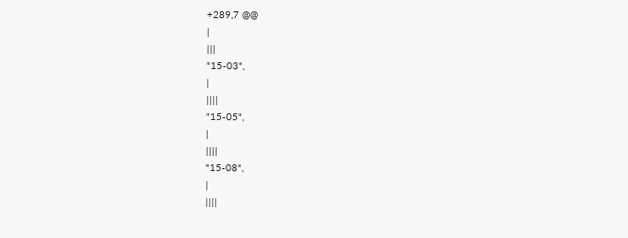+289,7 @@
|
|||
"15-03",
|
||||
"15-05",
|
||||
"15-08",
|
||||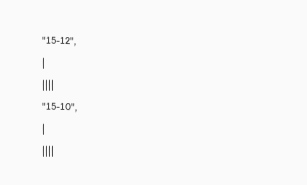"15-12",
|
||||
"15-10",
|
||||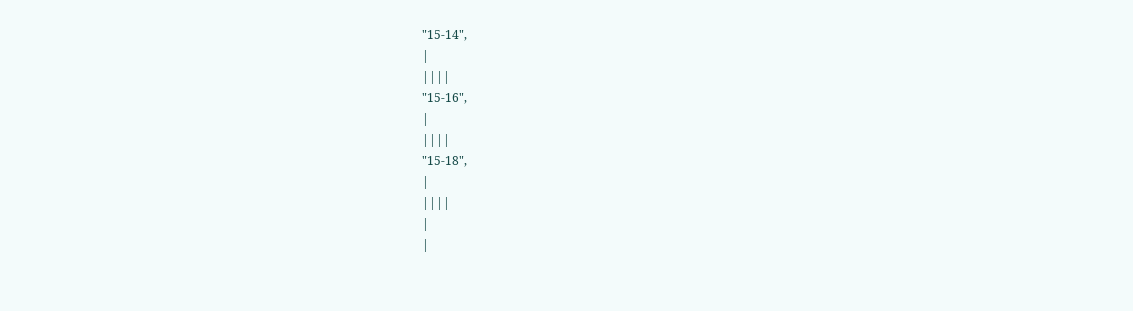"15-14",
|
||||
"15-16",
|
||||
"15-18",
|
||||
|
|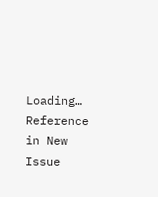Loading…
Reference in New Issue